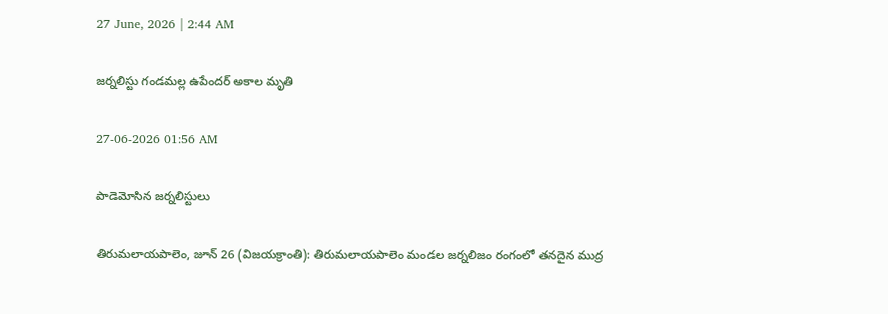27 June, 2026 | 2:44 AM

జర్నలిస్టు గండమల్ల ఉపేందర్ అకాల మృతి

27-06-2026 01:56 AM

పాడెమోసిన జర్నలిస్టులు

తిరుమలాయపాలెం, జూన్ 26 (విజయక్రాంతి): తిరుమలాయపాలెం మండల జర్నలిజం రంగంలో తనదైన ముద్ర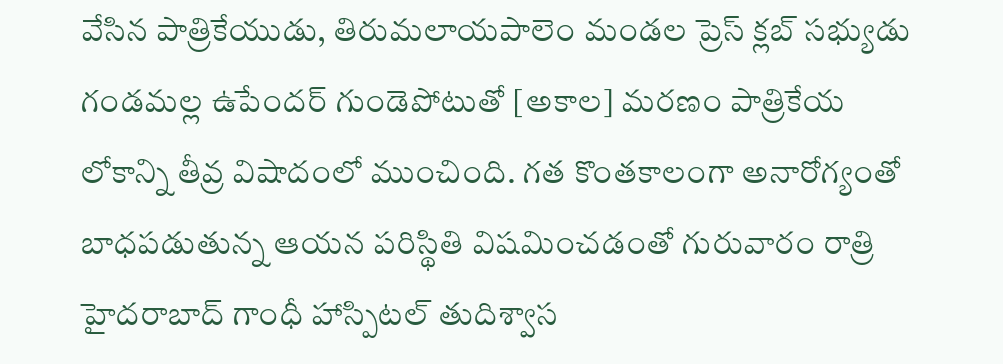వేసిన పాత్రికేయుడు, తిరుమలాయపాలెం మండల ప్రెస్ క్లబ్ సభ్యుడు గండమల్ల ఉపేందర్ గుండెపోటుతో [అకాల] మరణం పాత్రికేయ లోకాన్ని తీవ్ర విషాదంలో ముంచింది. గత కొంతకాలంగా అనారోగ్యంతో బాధపడుతున్న ఆయన పరిస్థితి విషమించడంతో గురువారం రాత్రి హైదరాబాద్ గాంధీ హాస్పిటల్ తుదిశ్వాస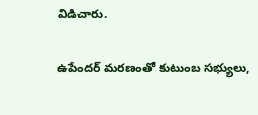విడిచారు.

ఉపేందర్ మరణంతో కుటుంబ సభ్యులు,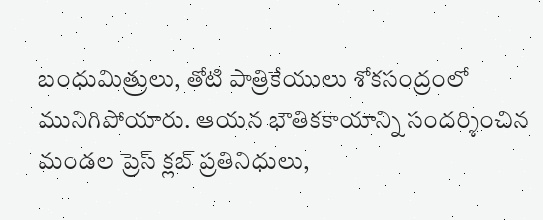బంధుమిత్రులు, తోటి పాత్రికేయులు శోకసంద్రంలో మునిగిపోయారు. ఆయన భౌతికకాయాన్ని సందర్శించిన మండల ప్రెస్ క్లబ్ ప్రతినిధులు,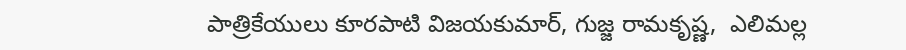పాత్రికేయులు కూరపాటి విజయకుమార్, గుజ్జ రామకృష్ణ,  ఎలిమల్ల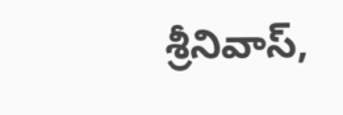శ్రీనివాస్,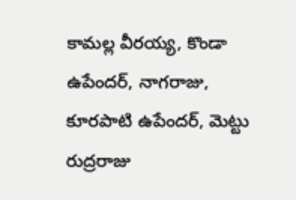కామల్ల వీరయ్య, కొండా ఉపేందర్, నాగరాజు, కూరపాటి ఉపేందర్, మెట్టు రుద్రరాజు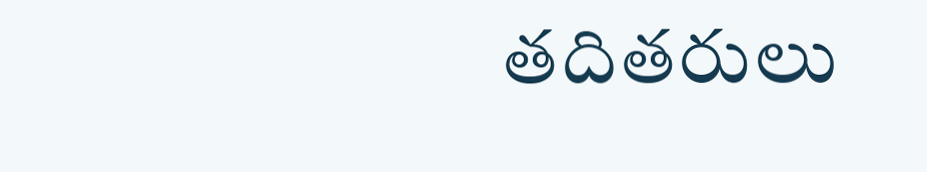తదితరులు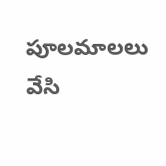పూలమాలలు వేసి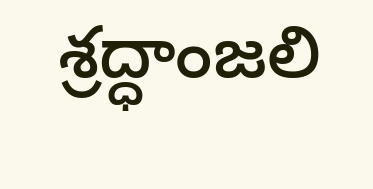శ్రద్ధాంజలి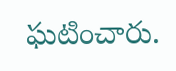ఘటించారు.